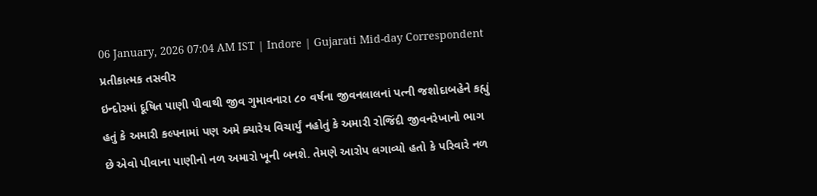06 January, 2026 07:04 AM IST | Indore | Gujarati Mid-day Correspondent
પ્રતીકાત્મક તસવીર
ઇન્દોરમાં દૂષિત પાણી પીવાથી જીવ ગુમાવનારા ૮૦ વર્ષના જીવનલાલનાં પત્ની જશોદાબહેને કહ્યું હતું કે અમારી કલ્પનામાં પણ અમે ક્યારેય વિચાર્યું નહોતું કે અમારી રોજિંદી જીવનરેખાનો ભાગ છે એવો પીવાના પાણીનો નળ અમારો ખૂની બનશે. તેમણે આરોપ લગાવ્યો હતો કે પરિવારે નળ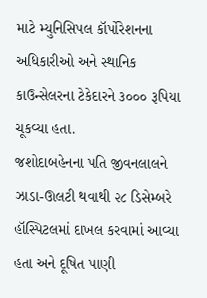માટે મ્યુનિસિપલ કૉર્પોરેશનના અધિકારીઓ અને સ્થાનિક કાઉન્સેલરના ટેકેદારને ૩૦૦૦ રૂપિયા ચૂકવ્યા હતા.
જશોદાબહેનના પતિ જીવનલાલને ઝાડા-ઊલટી થવાથી ૨૮ ડિસેમ્બરે હૉસ્પિટલમાં દાખલ કરવામાં આવ્યા હતા અને દૂષિત પાણી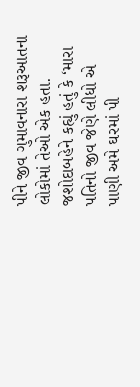પીને જીવ ગુમાવનારા શરૂઆતના લોકોમાં તેઓ એક હતા. જશોદાબહેને કહ્યું હતું કે ‘મારા પતિનો જીવ જેણે લીધો એ પાણી અમે ઘરમાં પી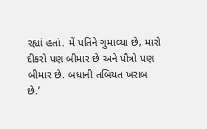રહ્યાં હતાં. મેં પતિને ગુમાવ્યા છે, મારો દીકરો પણ બીમાર છે અને પૌત્રો પણ બીમાર છે. બધાની તબિયત ખરાબ છે.’